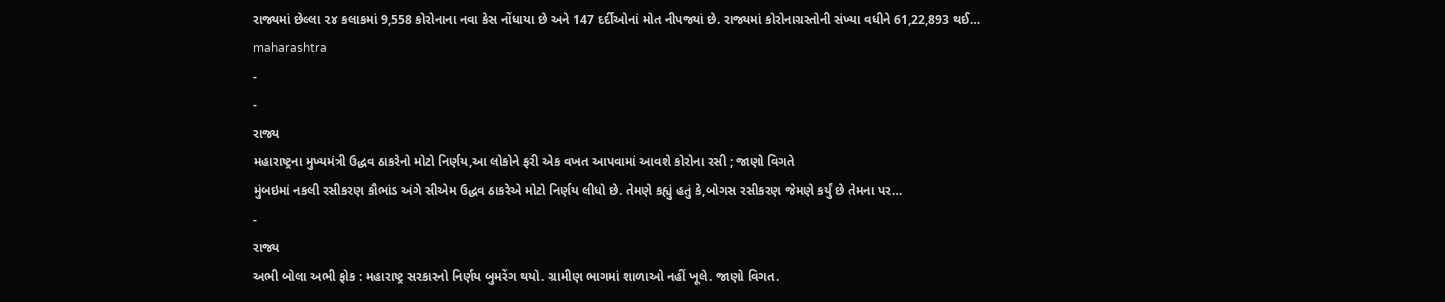રાજ્યમાં છેલ્લા ૨૪ કલાકમાં 9,558 કોરોનાના નવા કેસ નોંધાયા છે અને 147 દર્દીઓનાં મોત નીપજ્યાં છે. રાજ્યમાં કોરોનાગ્રસ્તોની સંખ્યા વધીને 61,22,893 થઈ…
maharashtra
-
-
રાજ્ય
મહારાષ્ટ્રના મુખ્યમંત્રી ઉદ્ધવ ઠાકરેનો મોટો નિર્ણય,આ લોકોને ફરી એક વખત આપવામાં આવશે કોરોના રસી ; જાણો વિગતે
મુંબઇમાં નકલી રસીકરણ કૌભાંડ અંગે સીએમ ઉદ્ધવ ઠાકરેએ મોટો નિર્ણય લીધો છે. તેમણે કહ્યું હતું કે,બોગસ રસીકરણ જેમણે કર્યું છે તેમના પર…
-
રાજ્ય
અભી બોલા અભી ફોક : મહારાષ્ટ્ર સરકારનો નિર્ણય બુમરેંગ થયો. ગ્રામીણ ભાગમાં શાળાઓ નહીં ખૂલે. જાણો વિગત.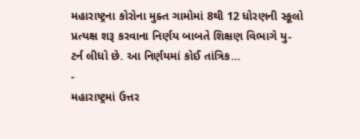મહારાષ્ટ્રના કોરોના મુક્ત ગામોમાં 8થી 12 ધોરણની સ્કૂલો પ્રત્યક્ષ શરૂ કરવાના નિર્ણય બાબતે શિક્ષણ વિભાગે યુ-ટર્ન લીધો છે. આ નિર્ણયમાં કોઈ તાંત્રિક…
-
મહારાષ્ટ્રમાં ઉત્તર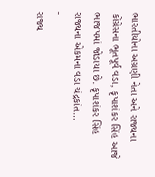ભારતીયોના અગ્રણી નેતા અને રાજ્યના કોંગ્રેસના ભૂતપૂર્વ વડા, કૃપાશંકર સિંહ આજે ભાજપમાં જોડાયા છે. કૃપાશંકર સિંહ રાજ્યના એકમના વડા ચંદ્રકાંત…
-
રાજ્ય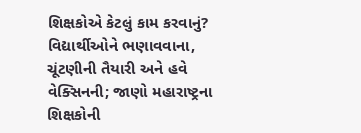શિક્ષકોએ કેટલું કામ કરવાનું? વિદ્યાર્થીઓને ભણાવવાના, ચૂંટણીની તૈયારી અને હવે વેક્સિનની; જાણો મહારાષ્ટ્રના શિક્ષકોની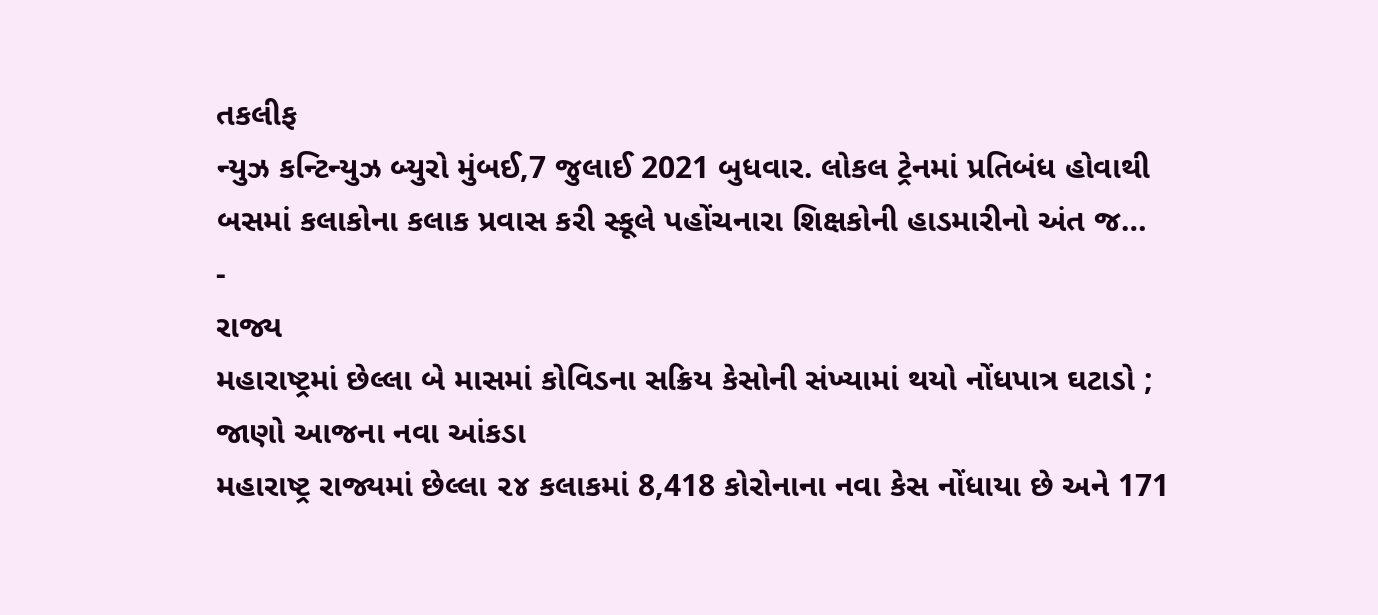તકલીફ
ન્યુઝ કન્ટિન્યુઝ બ્યુરો મુંબઈ,7 જુલાઈ 2021 બુધવાર. લોકલ ટ્રેનમાં પ્રતિબંધ હોવાથી બસમાં કલાકોના કલાક પ્રવાસ કરી સ્કૂલે પહોંચનારા શિક્ષકોની હાડમારીનો અંત જ…
-
રાજ્ય
મહારાષ્ટ્રમાં છેલ્લા બે માસમાં કોવિડના સક્રિય કેસોની સંખ્યામાં થયો નોંધપાત્ર ઘટાડો ; જાણો આજના નવા આંકડા
મહારાષ્ટ્ર રાજ્યમાં છેલ્લા ૨૪ કલાકમાં 8,418 કોરોનાના નવા કેસ નોંધાયા છે અને 171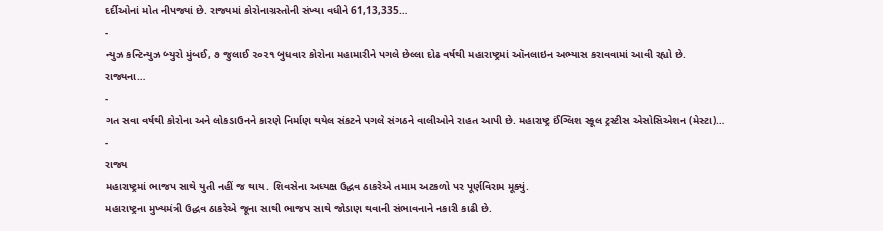દર્દીઓનાં મોત નીપજ્યાં છે. રાજ્યમાં કોરોનાગ્રસ્તોની સંખ્યા વધીને 61,13,335…
-
ન્યુઝ કન્ટિન્યુઝ બ્યુરો મુંબઈ, ૭ જુલાઈ ૨૦૨૧ બુધવાર કોરોના મહામારીને પગલે છેલ્લા દોઢ વર્ષથી મહારાષ્ટ્રમાં ઑનલાઇન અભ્યાસ કરાવવામાં આવી રહ્યો છે. રાજ્યના…
-
ગત સવા વર્ષથી કોરોના અને લોકડાઉનને કારણે નિર્માણ થયેલ સંકટને પગલે સંગઠને વાલીઓને રાહત આપી છે. મહારાષ્ટ્ર ઈંગ્લિશ સ્કૂલ ટ્રસ્ટીસ એસોસિએશન (મેસ્ટા)…
-
રાજ્ય
મહારાષ્ટ્રમાં ભાજપ સાથે યુતી નહીં જ થાય. શિવસેના અધ્યક્ષ ઉદ્ધવ ઠાકરેએ તમામ અટકળો પર પૂર્ણવિરામ મૂક્યું.
મહારાષ્ટ્રના મુખ્યમંત્રી ઉદ્ધવ ઠાકરેએ જૂના સાથી ભાજપ સાથે જોડાણ થવાની સંભાવનાને નકારી કાઢી છે.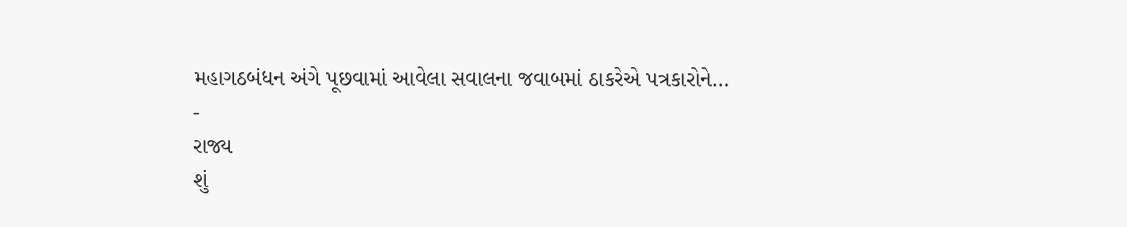મહાગઠબંધન અંગે પૂછવામાં આવેલા સવાલના જવાબમાં ઠાકરેએ પત્રકારોને…
-
રાજ્ય
શું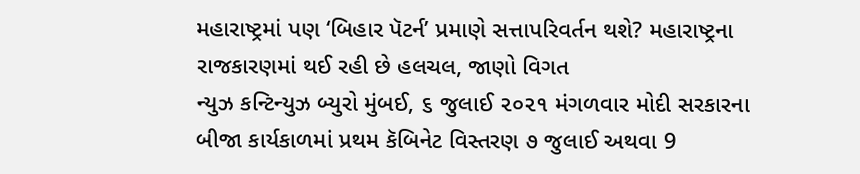મહારાષ્ટ્રમાં પણ ‘બિહાર પૅટર્ન’ પ્રમાણે સત્તાપરિવર્તન થશે? મહારાષ્ટ્રના રાજકારણમાં થઈ રહી છે હલચલ, જાણો વિગત
ન્યુઝ કન્ટિન્યુઝ બ્યુરો મુંબઈ, ૬ જુલાઈ ૨૦૨૧ મંગળવાર મોદી સરકારના બીજા કાર્યકાળમાં પ્રથમ કૅબિનેટ વિસ્તરણ ૭ જુલાઈ અથવા 9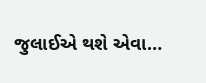જુલાઈએ થશે એવા…